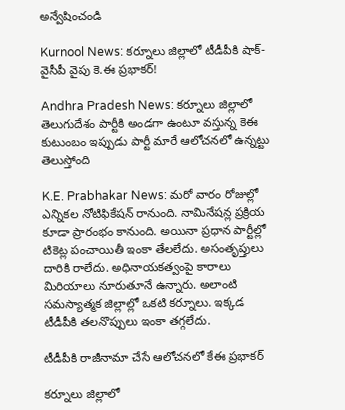అన్వేషించండి

Kurnool News: కర్నూలు జిల్లాలో టీడీపీకి షాక్- వైసీపీ వైపు కె.ఈ ప్రభాకర్!

Andhra Pradesh News: కర్నూలు జిల్లాలో తెలుగుదేశం పార్టీకి అండగా ఉంటూ వస్తున్న కెఈ కుటుంబం ఇప్పుడు పార్టీ మారే ఆలోచనలో ఉన్నట్టు తెలుస్తోంది

K.E. Prabhakar News: మరో వారం రోజుల్లో ఎన్నికల నోటిఫికేషన్ రానుంది. నామినేషన్ల ప్రక్రియ కూడా ప్రారంభం కానుంది. అయినా ప్రధాన పార్టీల్లో టికెట్ల పంచాయితీ ఇంకా తేలలేదు. అసంతృప్తులు దారికి రాలేదు. అధినాయకత్వంపై కారాలు మిరియాలు నూరుతూనే ఉన్నారు. అలాంటి సమస్యాత్మక జిల్లాల్లో ఒకటి కర్నూలు. ఇక్కడ టీడీపీకి తలనొప్పులు ఇంకా తగ్గలేదు.

టీడీపీకి రాజీనామా చేసే ఆలోచనలో కేఈ ప్రభాకర్

కర్నూలు జిల్లాలో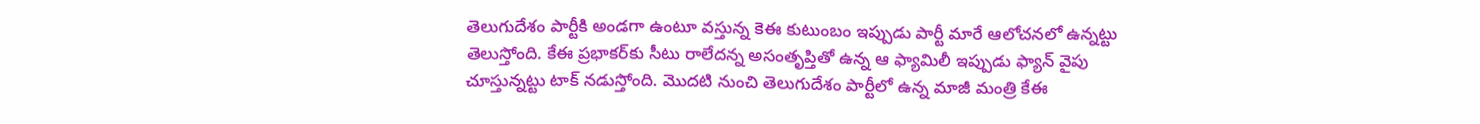తెలుగుదేశం పార్టీకి అండగా ఉంటూ వస్తున్న కెఈ కుటుంబం ఇప్పుడు పార్టీ మారే ఆలోచనలో ఉన్నట్టు తెలుస్తోంది. కేఈ ప్రభాకర్‌కు సీటు రాలేదన్న అసంతృప్తితో ఉన్న ఆ ఫ్యామిలీ ఇప్పుడు ఫ్యాన్ వైపు చూస్తున్నట్టు టాక్ నడుస్తోంది. మొదటి నుంచి తెలుగుదేశం పార్టీలో ఉన్న మాజీ మంత్రి కేఈ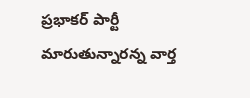ప్రభాకర్ పార్టీ మారుతున్నారన్న వార్త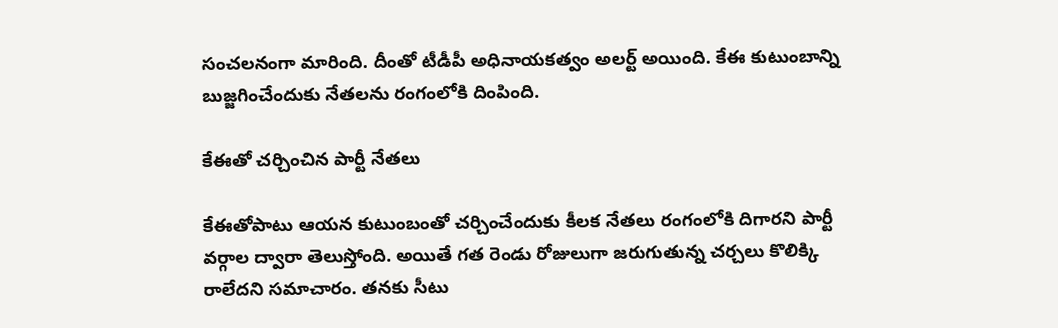సంచలనంగా మారింది. దీంతో టీడీపీ అధినాయకత్వం అలర్ట్ అయింది. కేఈ కుటుంబాన్ని బుజ్జగించేందుకు నేతలను రంగంలోకి దింపింది.

కేఈతో చర్చించిన పార్టీ నేతలు

కేఈతోపాటు ఆయన కుటుంబంతో చర్చించేందుకు కీలక నేతలు రంగంలోకి దిగారని పార్టీ వర్గాల ద్వారా తెలుస్తోంది. అయితే గత రెండు రోజులుగా జరుగుతున్న చర్చలు కొలిక్కి రాలేదని సమాచారం. తనకు సీటు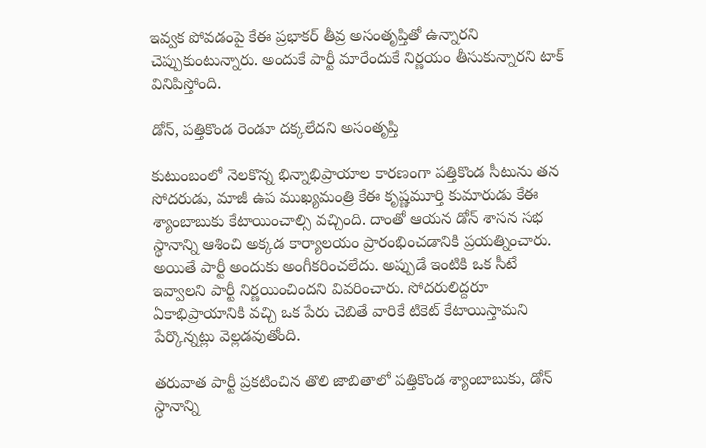ఇవ్వక పోవడంపై కేఈ ప్రభాకర్ తీవ్ర అసంతృప్తితో ఉన్నారని చెప్పుకుంటున్నారు. అందుకే పార్టీ మారేందుకే నిర్ణయం తీసుకున్నారని టాక్ వినిపిస్తోంది.

డోన్, పత్తికొండ రెండూ దక్కలేదని అసంతృప్తి

కుటుంబంలో నెలకొన్న భిన్నాభిప్రాయాల కారణంగా పత్తికొండ సీటును తన సోదరుడు, మాజీ ఉప ముఖ్యమంత్రి కేఈ కృష్ణమూర్తి కుమారుడు కేఈ శ్యాంబాబుకు కేటాయించాల్సి వచ్చింది. దాంతో ఆయన డోన్ శాసన సభ స్థానాన్ని ఆశించి అక్కడ కార్యాలయం ప్రారంభించడానికి ప్రయత్నించారు. అయితే పార్టీ అందుకు అంగీకరించలేదు. అప్పుడే ఇంటికి ఒక సీటే ఇవ్వాలని పార్టీ నిర్ణయించిందని వివరించారు. సోదరులిద్దరూ ఏకాభిప్రాయానికి వచ్చి ఒక పేరు చెబితే వారికే టికెట్ కేటాయిస్తామని పేర్కొన్నట్లు వెల్లడవుతోంది.

తరువాత పార్టీ ప్రకటించిన తొలి జాబితాలో పత్తికొండ శ్యాంబాబుకు, డోన్ స్థానాన్ని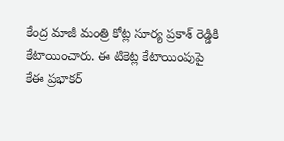కేంద్ర మాజీ మంత్రి కోట్ల సూర్య ప్రకాశ్ రెడ్డికి కేటాయించారు. ఈ టికెట్ల కేటాయింపుపై కేఈ ప్రభాకర్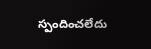స్పందించలేదు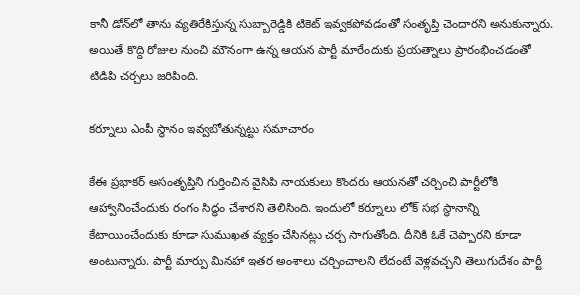కానీ డోన్‌లో తాను వ్యతిరేకిస్తున్న సుబ్బారెడ్డికి టికెట్ ఇవ్వకపోవడంతో సంతృప్తి చెందారని అనుకున్నారు. అయితే కొద్ది రోజుల నుంచి మౌనంగా ఉన్న ఆయన పార్టీ మారేందుకు ప్రయత్నాలు ప్రారంభించడంతో టిడిపి చర్చలు జరిపింది.

కర్నూలు ఎంపీ స్థానం ఇవ్వబోతున్నట్టు సమాచారం

కేఈ ప్రభాకర్ అసంతృప్తిని గుర్తించిన వైసిపి నాయకులు కొందరు ఆయనతో చర్చించి పార్టీలోకి ఆహ్వానించేందుకు రంగం సిద్ధం చేశారని తెలిసింది. ఇందులో కర్నూలు లోక్ సభ స్థానాన్ని కేటాయించేందుకు కూడా సుముఖత వ్యక్తం చేసినట్లు చర్చ సాగుతోంది. దీనికి ఓకే చెప్పారని కూడా అంటున్నారు. పార్టీ మార్పు మినహా ఇతర అంశాలు చర్చించాలని లేదంటే వెళ్లవచ్చని తెలుగుదేశం పార్టీ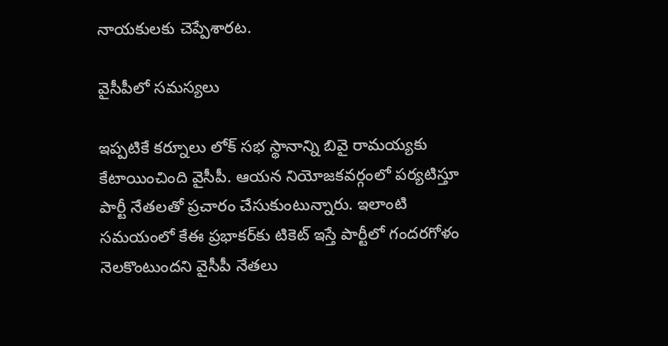నాయకులకు చెప్పేశారట.

వైసీపీలో సమస్యలు

ఇప్పటికే కర్నూలు లోక్ సభ స్థానాన్ని బివై రామయ్యకు కేటాయించింది వైసీపీ. ఆయన నియోజకవర్గంలో పర్యటిస్తూ పార్టీ నేతలతో ప్రచారం చేసుకుంటున్నారు. ఇలాంటి సమయంలో కేఈ ప్రభాకర్‌కు టికెట్ ఇస్తే పార్టీలో గందరగోళం నెలకొంటుందని వైసీపీ నేతలు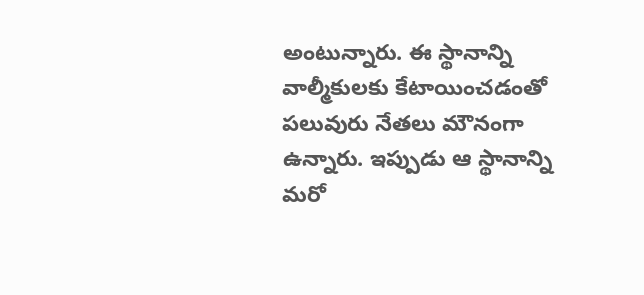అంటున్నారు. ఈ స్థానాన్ని వాల్మీకులకు కేటాయించడంతో పలువురు నేతలు మౌనంగా ఉన్నారు. ఇప్పుడు ఆ స్థానాన్ని మరో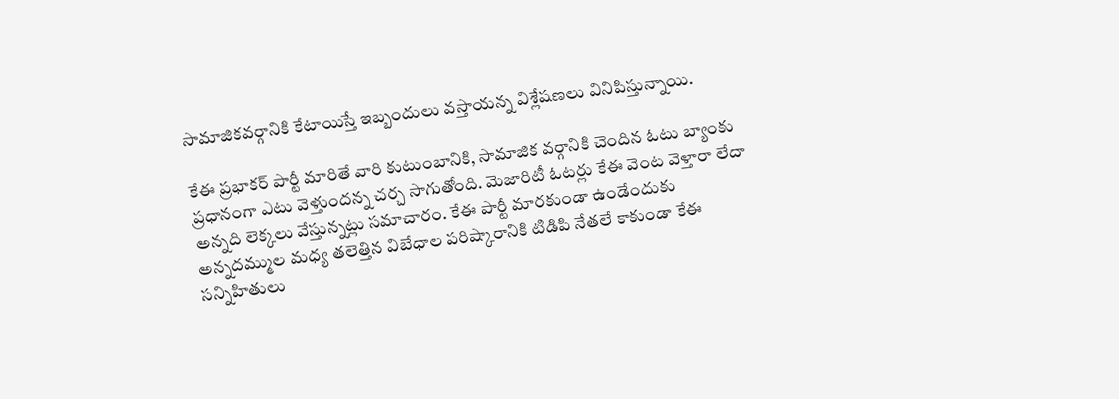సామాజికవర్గానికి కేటాయిస్తే ఇబ్బందులు వస్తాయన్న విశ్లేషణలు వినిపిస్తున్నాయి.

కేఈ ప్రభాకర్ పార్టీ మారితే వారి కుటుంబానికి, సామాజిక వర్గానికి చెందిన ఓటు బ్యాంకు ప్రధానంగా ఎటు వెళ్తుందన్న చర్చ సాగుతోంది. మెజారిటీ ఓటర్లు కేఈ వెంట వెళ్తారా లేదా అన్నది లెక్కలు వేస్తున్నట్లు సమాచారం. కేఈ పార్టీ మారకుండా ఉండేందుకు అన్నదమ్ముల మధ్య తలెత్తిన విబేధాల పరిష్కారానికి టిడిపి నేతలే కాకుండా కేఈ సన్నిహితులు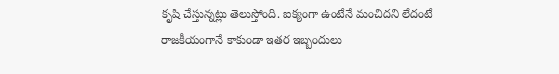కృషి చేస్తున్నట్లు తెలుస్తోంది. ఐక్యంగా ఉంటేనే మంచిదని లేదంటే రాజకీయంగానే కాకుండా ఇతర ఇబ్బందులు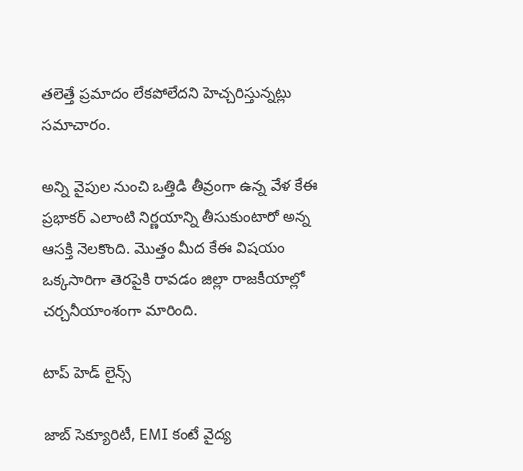తలెత్తే ప్రమాదం లేకపోలేదని హెచ్చరిస్తున్నట్లు సమాచారం.

అన్ని వైపుల నుంచి ఒత్తిడి తీవ్రంగా ఉన్న వేళ కేఈ ప్రభాకర్ ఎలాంటి నిర్ణయాన్ని తీసుకుంటారో అన్న ఆసక్తి నెలకొంది. మొత్తం మీద కేఈ విషయం ఒక్కసారిగా తెరపైకి రావడం జిల్లా రాజకీయాల్లో చర్చనీయాంశంగా మారింది.

టాప్ హెడ్ లైన్స్

జాబ్ సెక్యూరిటీ, EMI కంటే వైద్య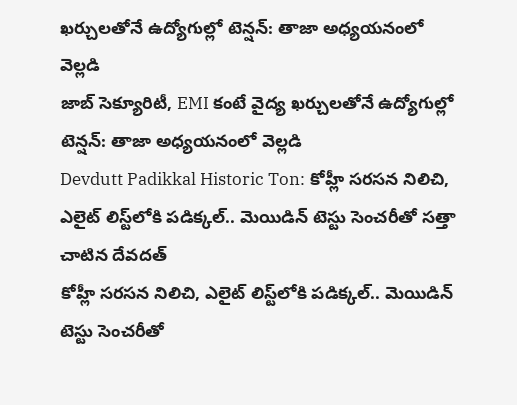ఖర్చులతోనే ఉద్యోగుల్లో టెన్షన్: తాజా అధ్యయనంలో వెల్లడి
జాబ్ సెక్యూరిటీ, EMI కంటే వైద్య ఖర్చులతోనే ఉద్యోగుల్లో టెన్షన్: తాజా అధ్యయనంలో వెల్లడి
Devdutt Padikkal Historic Ton: కోహ్లీ సరసన నిలిచి, ఎలైట్ లిస్ట్‌లోకి పడిక్కల్.. మెయిడిన్ టెస్టు సెంచరీతో సత్తా చాటిన దేవదత్
కోహ్లీ సరసన నిలిచి, ఎలైట్ లిస్ట్‌లోకి పడిక్కల్.. మెయిడిన్ టెస్టు సెంచరీతో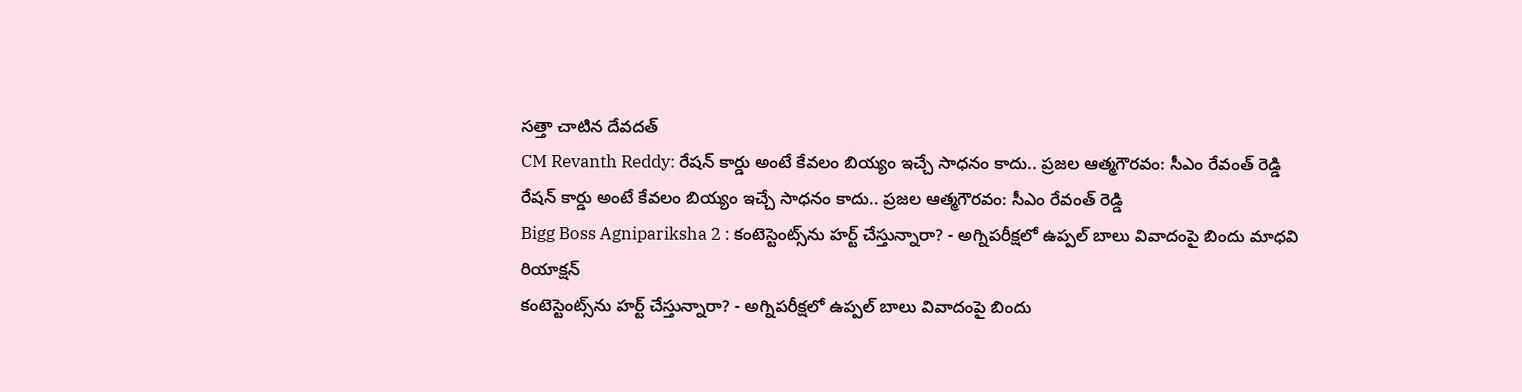సత్తా చాటిన దేవదత్
CM Revanth Reddy: రేషన్ కార్డు అంటే కేవలం బియ్యం ఇచ్చే సాధనం కాదు.. ప్రజల ఆత్మగౌరవం: సీఎం రేవంత్ రెడ్డి
రేషన్ కార్డు అంటే కేవలం బియ్యం ఇచ్చే సాధనం కాదు.. ప్రజల ఆత్మగౌరవం: సీఎం రేవంత్ రెడ్డి
Bigg Boss Agnipariksha 2 : కంటెస్టెంట్స్‌ను హర్ట్ చేస్తున్నారా? - అగ్నిపరీక్షలో ఉప్పల్ బాలు వివాదంపై బిందు మాధవి రియాక్షన్
కంటెస్టెంట్స్‌ను హర్ట్ చేస్తున్నారా? - అగ్నిపరీక్షలో ఉప్పల్ బాలు వివాదంపై బిందు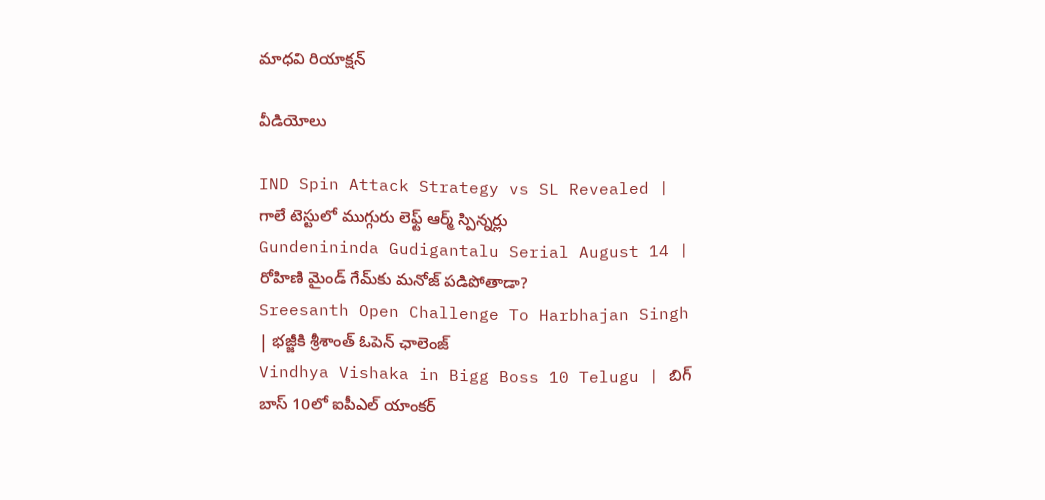మాధవి రియాక్షన్

వీడియోలు

IND Spin Attack Strategy vs SL Revealed | గాలే టెస్టులో ముగ్గురు లెఫ్ట్ ఆర్మ్ స్పిన్నర్లు
Gundenininda Gudigantalu Serial August 14 | రోహిణి మైండ్ గేమ్‌కు మనోజ్ పడిపోతాడా?
Sreesanth Open Challenge To Harbhajan Singh | భజ్జీకి శ్రీశాంత్ ఓపెన్ ఛాలెంజ్
Vindhya Vishaka in Bigg Boss 10 Telugu | బిగ్ బాస్ 10లో ఐపీఎల్ యాంకర్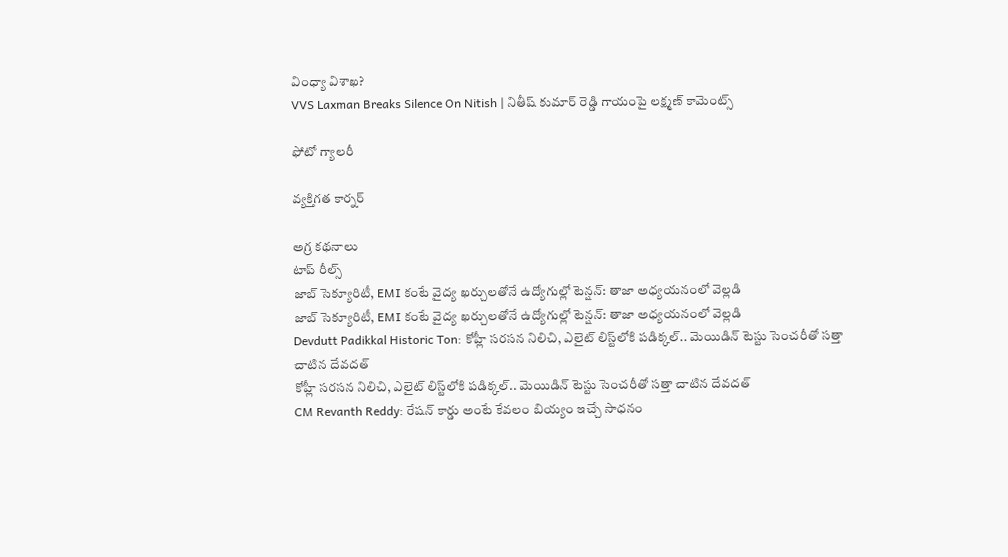వింధ్యా విశాఖ?
VVS Laxman Breaks Silence On Nitish | నితీష్ కుమార్ రెడ్డి గాయంపై లక్ష్మణ్ కామెంట్స్

ఫోటో గ్యాలరీ

వ్యక్తిగత కార్నర్

అగ్ర కథనాలు
టాప్ రీల్స్
జాబ్ సెక్యూరిటీ, EMI కంటే వైద్య ఖర్చులతోనే ఉద్యోగుల్లో టెన్షన్: తాజా అధ్యయనంలో వెల్లడి
జాబ్ సెక్యూరిటీ, EMI కంటే వైద్య ఖర్చులతోనే ఉద్యోగుల్లో టెన్షన్: తాజా అధ్యయనంలో వెల్లడి
Devdutt Padikkal Historic Ton: కోహ్లీ సరసన నిలిచి, ఎలైట్ లిస్ట్‌లోకి పడిక్కల్.. మెయిడిన్ టెస్టు సెంచరీతో సత్తా చాటిన దేవదత్
కోహ్లీ సరసన నిలిచి, ఎలైట్ లిస్ట్‌లోకి పడిక్కల్.. మెయిడిన్ టెస్టు సెంచరీతో సత్తా చాటిన దేవదత్
CM Revanth Reddy: రేషన్ కార్డు అంటే కేవలం బియ్యం ఇచ్చే సాధనం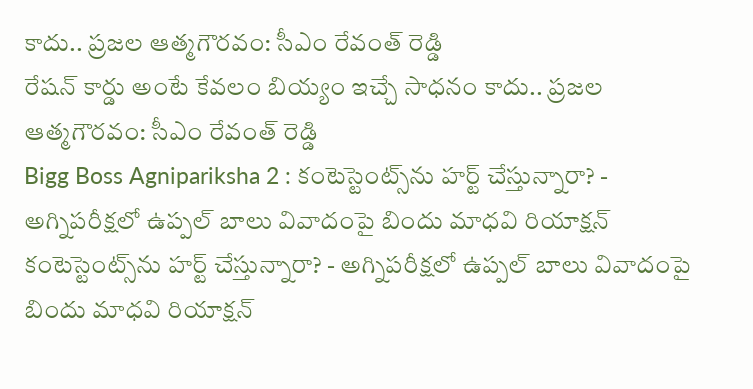కాదు.. ప్రజల ఆత్మగౌరవం: సీఎం రేవంత్ రెడ్డి
రేషన్ కార్డు అంటే కేవలం బియ్యం ఇచ్చే సాధనం కాదు.. ప్రజల ఆత్మగౌరవం: సీఎం రేవంత్ రెడ్డి
Bigg Boss Agnipariksha 2 : కంటెస్టెంట్స్‌ను హర్ట్ చేస్తున్నారా? - అగ్నిపరీక్షలో ఉప్పల్ బాలు వివాదంపై బిందు మాధవి రియాక్షన్
కంటెస్టెంట్స్‌ను హర్ట్ చేస్తున్నారా? - అగ్నిపరీక్షలో ఉప్పల్ బాలు వివాదంపై బిందు మాధవి రియాక్షన్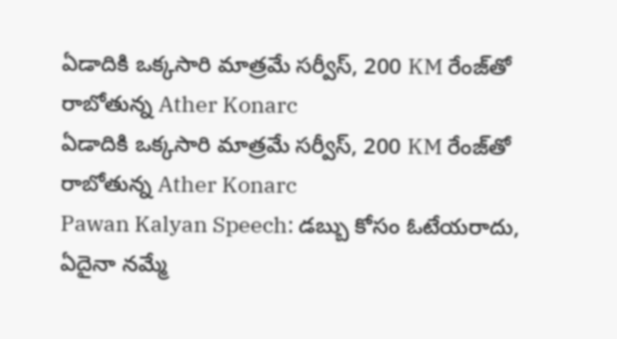ఏడాదికి ఒక్కసారి మాత్రమే సర్వీస్, 200 KM రేంజ్‌తో రాబోతున్న Ather Konarc
ఏడాదికి ఒక్కసారి మాత్రమే సర్వీస్, 200 KM రేంజ్‌తో రాబోతున్న Ather Konarc
Pawan Kalyan Speech: డబ్బు కోసం ఓటేయరాదు, ఏదైనా నమ్మే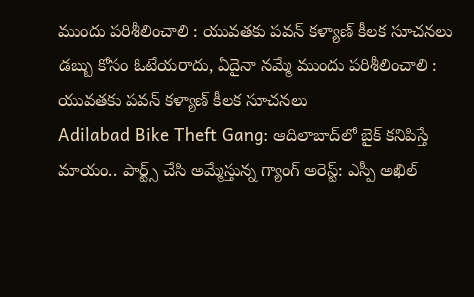ముందు పరిశీలించాలి : యువతకు పవన్ కళ్యాణ్ కీలక సూచనలు
డబ్బు కోసం ఓటేయరాదు, ఏదైనా నమ్మే ముందు పరిశీలించాలి : యువతకు పవన్ కళ్యాణ్ కీలక సూచనలు
Adilabad Bike Theft Gang: ఆదిలాబాద్‌లో బైక్ కనిపిస్తే మాయం.. పార్ట్స్ చేసి అమ్మేస్తున్న గ్యాంగ్ అరెస్ట్: ఎస్పీ అఖిల్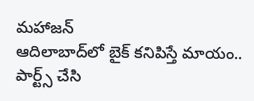మహాజన్
ఆదిలాబాద్‌లో బైక్ కనిపిస్తే మాయం.. పార్ట్స్ చేసి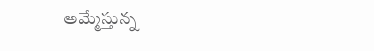అమ్మేస్తున్న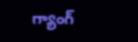గ్యాంగ్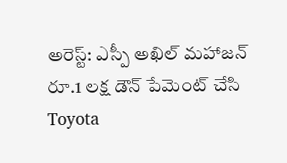అరెస్ట్: ఎస్పీ అఖిల్ మహాజన్
రూ.1 లక్ష డౌన్ పేమెంట్ చేసి Toyota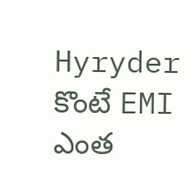Hyryder కొంటే EMI ఎంత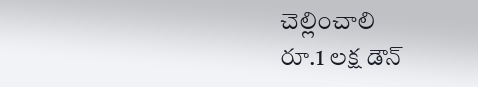చెల్లించాలి
రూ.1 లక్ష డౌన్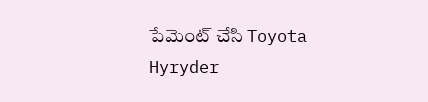పేమెంట్ చేసి Toyota Hyryder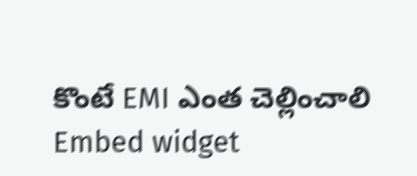కొంటే EMI ఎంత చెల్లించాలి
Embed widget